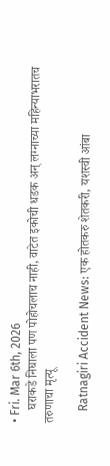• Fri. Mar 6th, 2026
    घराकडे निघाला पण पोहोचलाच नाही, वाटेत इकोची धडक अन् लग्नाच्या महिन्याभरातच तरुणाचा मृत्यू

    Ratnagiri Accident News: एक होतकरु शेतकरी, यशस्वी आंबा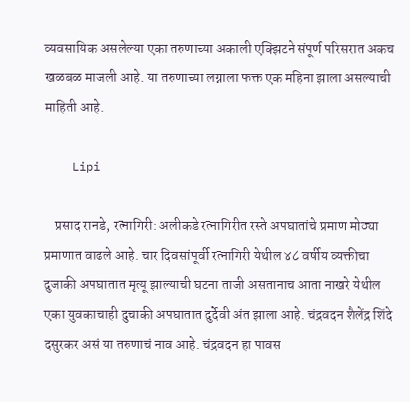व्यवसायिक असलेल्या एका तरुणाच्या अकाली एक्झिटने संपूर्ण परिसरात अकच खळबळ माजली आहे. या तरुणाच्या लग्नाला फक्त एक महिना झाला असल्याची माहिती आहे.

    Lipi

    प्रसाद रानडे, रत्नागिरी: अलीकडे रत्नागिरीत रस्ते अपघातांचे प्रमाण मोठ्या प्रमाणात वाढले आहे. चार दिवसांपूर्वी रत्नागिरी येथील ४८ वर्षीय व्यक्तीचा दुजाकी अपघातात मृत्यू झाल्याची घटना ताजी असतानाच आता नाखरे येथील एका युवकाचाही दुचाकी अपघातात दुर्देवी अंत झाला आहे. चंद्रवदन शैलेंद्र शिंदे दसुरकर असं या तरुणाचं नाव आहे. चंद्रवदन हा पावस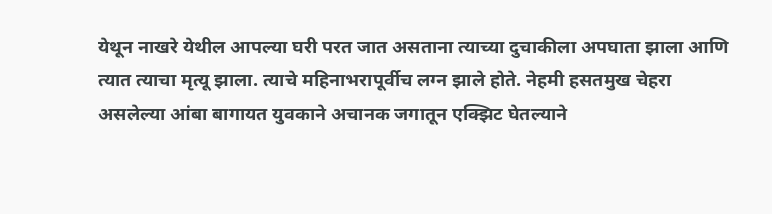येथून नाखरे येथील आपल्या घरी परत जात असताना त्याच्या दुचाकीला अपघाता झाला आणि त्यात त्याचा मृत्यू झाला. त्याचे महिनाभरापूर्वीच लग्न झाले होते. नेहमी हसतमुख चेहरा असलेल्या आंबा बागायत युवकाने अचानक जगातून एक्झिट घेतल्याने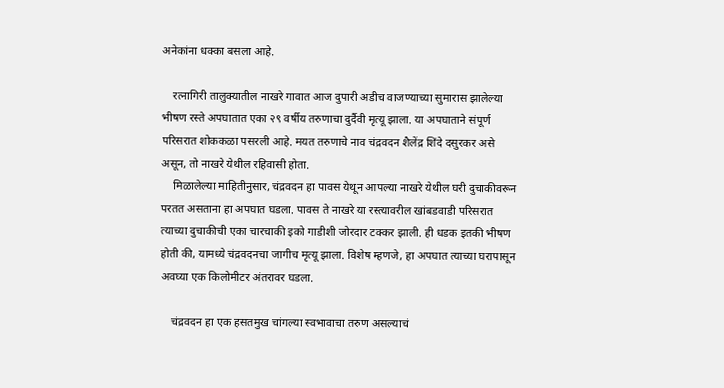अनेकांना धक्का बसला आहे.

    रत्नागिरी तालुक्यातील नाखरे गावात आज दुपारी अडीच वाजण्याच्या सुमारास झालेल्या भीषण रस्ते अपघातात एका २९ वर्षीय तरुणाचा दुर्दैवी मृत्यू झाला. या अपघाताने संपूर्ण परिसरात शोककळा पसरली आहे. मयत तरुणाचे नाव चंद्रवदन शैलेंद्र शिंदे दसुरकर असे असून, तो नाखरे येथील रहिवासी होता.
    मिळालेल्या माहितीनुसार, चंद्रवदन हा पावस येथून आपल्या नाखरे येथील घरी दुचाकीवरून परतत असताना हा अपघात घडला. पावस ते नाखरे या रस्त्यावरील खांबडवाडी परिसरात त्याच्या दुचाकीची एका चारचाकी इको गाडीशी जोरदार टक्कर झाली. ही धडक इतकी भीषण होती की, यामध्ये चंद्रवदनचा जागीच मृत्यू झाला. विशेष म्हणजे, हा अपघात त्याच्या घरापासून अवघ्या एक किलोमीटर अंतरावर घडला.

    चंद्रवदन हा एक हसतमुख चांगल्या स्वभावाचा तरुण असल्याचं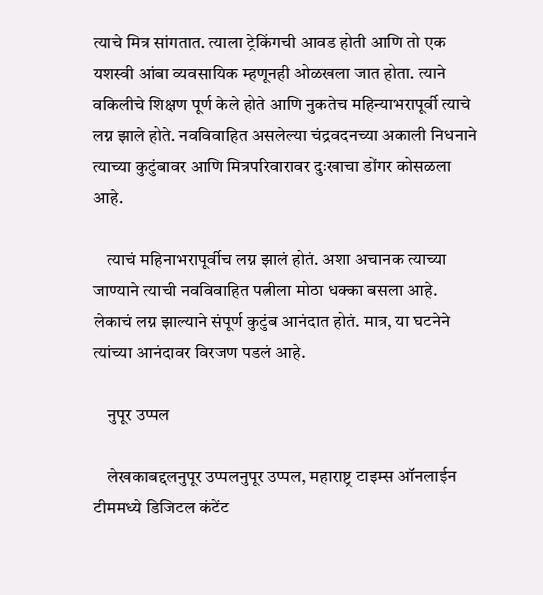त्याचे मित्र सांगतात. त्याला ट्रेकिंगची आवड होती आणि तो एक यशस्वी आंबा व्यवसायिक म्हणूनही ओळखला जात होता. त्याने वकिलीचे शिक्षण पूर्ण केले होते आणि नुकतेच महिन्याभरापूर्वी त्याचे लग्न झाले होते. नवविवाहित असलेल्या चंद्रवदनच्या अकाली निधनाने त्याच्या कुटुंबावर आणि मित्रपरिवारावर दुःखाचा डोंगर कोसळला आहे.

    त्याचं महिनाभरापूर्वीच लग्न झालं होतं. अशा अचानक त्याच्या जाण्याने त्याची नवविवाहित पत्नीला मोठा धक्का बसला आहे. लेकाचं लग्न झाल्याने संपूर्ण कुटुंब आनंदात होतं. मात्र, या घटनेने त्यांच्या आनंदावर विरजण पडलं आहे.

    नुपूर उप्पल

    लेखकाबद्दलनुपूर उप्पलनुपूर उप्पल, महाराष्ट्र टाइम्स ऑनलाईन टीममध्ये डिजिटल कंटेंट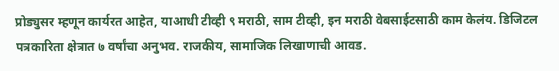प्रोड्युसर म्हणून कार्यरत आहेत, याआधी टीव्ही ९ मराठी, साम टीव्ही, इन मराठी वेबसाईटसाठी काम केलंय. डिजिटल पत्रकारिता क्षेत्रात ७ वर्षांचा अनुभव. राजकीय, सामाजिक लिखाणाची आवड.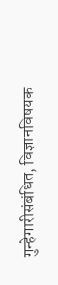गुन्हेगारीसंबंधित, विज्ञानविषयक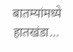बातम्यांमध्ये हातखंडा…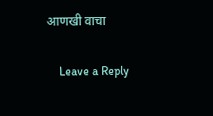आणखी वाचा

    Leave a Reply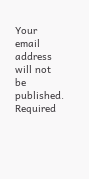Your email address will not be published. Required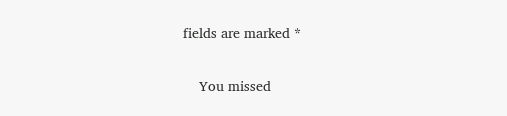fields are marked *

    You missed